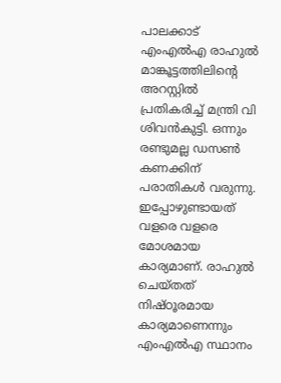പാലക്കാട് എംഎൽഎ രാഹുൽ മാങ്കൂട്ടത്തിലിന്റെ അറസ്റ്റിൽ പ്രതികരിച്ച് മന്ത്രി വി ശിവൻകുട്ടി. ഒന്നും രണ്ടുമല്ല ഡസൺ കണക്കിന് പരാതികൾ വരുന്നു. ഇപ്പോഴുണ്ടായത് വളരെ വളരെ മോശമായ കാര്യമാണ്. രാഹുൽ ചെയ്തത് നിഷ്ഠൂരമായ കാര്യമാണെന്നും എംഎൽഎ സ്ഥാനം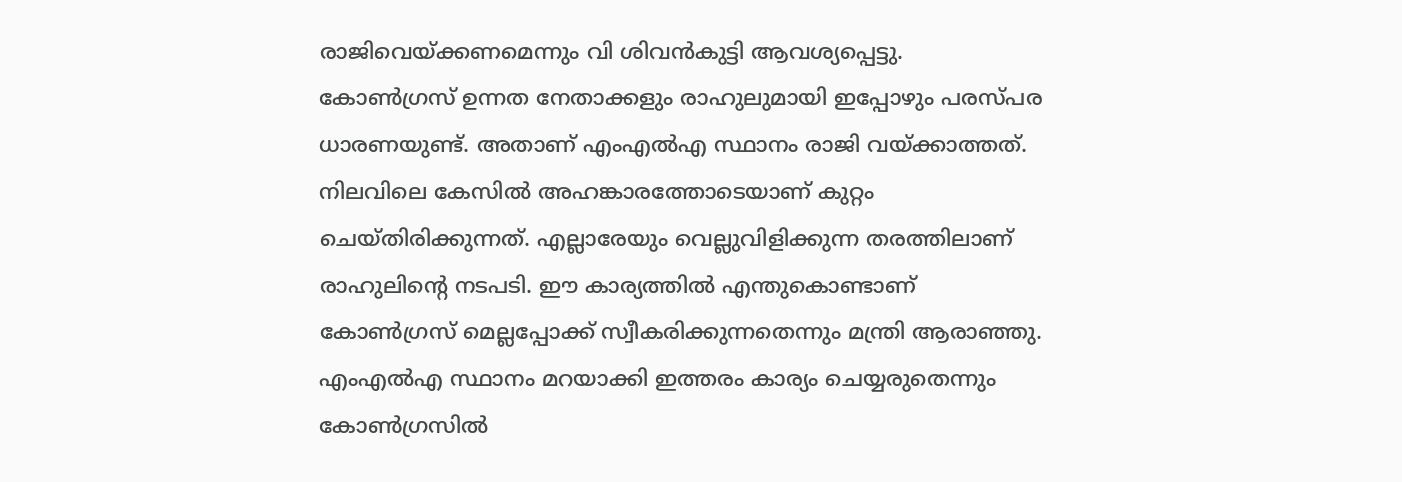രാജിവെയ്ക്കണമെന്നും വി ശിവൻകുട്ടി ആവശ്യപ്പെട്ടു. കോൺഗ്രസ് ഉന്നത നേതാക്കളും രാഹുലുമായി ഇപ്പോഴും പരസ്പര ധാരണയുണ്ട്. അതാണ് എംഎൽഎ സ്ഥാനം രാജി വയ്ക്കാത്തത്. നിലവിലെ കേസിൽ അഹങ്കാരത്തോടെയാണ് കുറ്റം ചെയ്തിരിക്കുന്നത്. എല്ലാരേയും വെല്ലുവിളിക്കുന്ന തരത്തിലാണ് രാഹുലിൻ്റെ നടപടി. ഈ കാര്യത്തിൽ എന്തുകൊണ്ടാണ് കോൺഗ്രസ് മെല്ലപ്പോക്ക് സ്വീകരിക്കുന്നതെന്നും മന്ത്രി ആരാഞ്ഞു.
എംഎൽഎ സ്ഥാനം മറയാക്കി ഇത്തരം കാര്യം ചെയ്യരുതെന്നും കോൺഗ്രസിൽ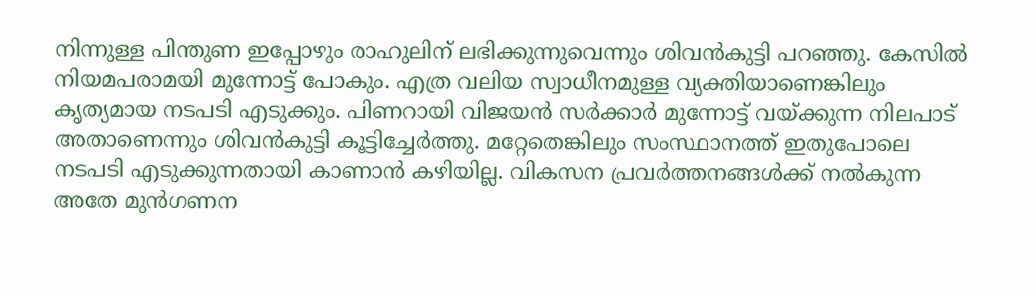നിന്നുള്ള പിന്തുണ ഇപ്പോഴും രാഹുലിന് ലഭിക്കുന്നുവെന്നും ശിവൻകുട്ടി പറഞ്ഞു. കേസിൽ നിയമപരാമയി മുന്നോട്ട് പോകും. എത്ര വലിയ സ്വാധീനമുള്ള വ്യക്തിയാണെങ്കിലും കൃത്യമായ നടപടി എടുക്കും. പിണറായി വിജയൻ സർക്കാർ മുന്നോട്ട് വയ്ക്കുന്ന നിലപാട് അതാണെന്നും ശിവൻകുട്ടി കൂട്ടിച്ചേർത്തു. മറ്റേതെങ്കിലും സംസ്ഥാനത്ത് ഇതുപോലെ നടപടി എടുക്കുന്നതായി കാണാൻ കഴിയില്ല. വികസന പ്രവർത്തനങ്ങൾക്ക് നൽകുന്ന അതേ മുൻഗണന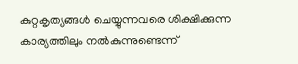കുറ്റകൃത്യങ്ങൾ ചെയ്യുന്നവരെ ശിക്ഷിക്കുന്ന കാര്യത്തിലും നൽകുന്നുണ്ടെന്ന്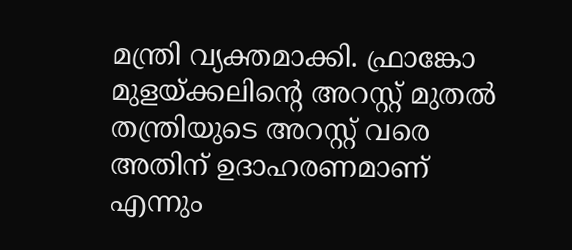മന്ത്രി വ്യക്തമാക്കി. ഫ്രാങ്കോ മുളയ്ക്കലിൻ്റെ അറസ്റ്റ് മുതൽ തന്ത്രിയുടെ അറസ്റ്റ് വരെ അതിന് ഉദാഹരണമാണ് എന്നും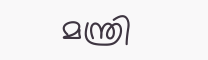മന്ത്രി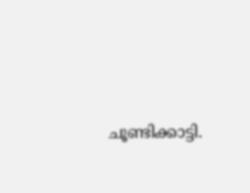ചൂണ്ടിക്കാട്ടി.